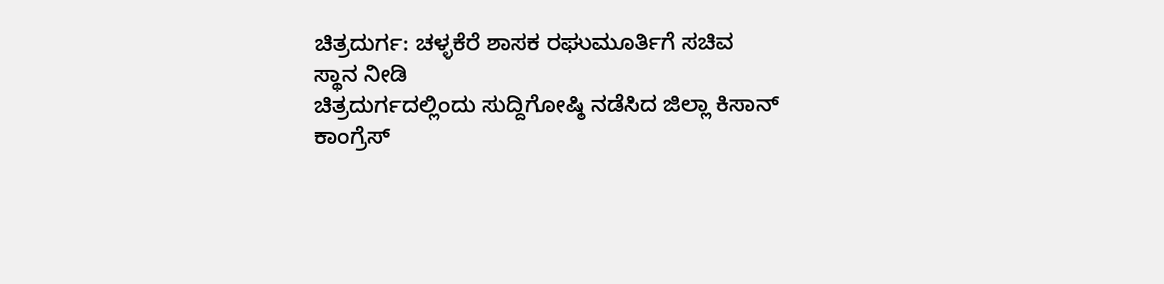ಚಿತ್ರದುರ್ಗ: ಚಳ್ಳಕೆರೆ ಶಾಸಕ ರಘುಮೂರ್ತಿಗೆ ಸಚಿವ
ಸ್ಥಾನ ನೀಡಿ
ಚಿತ್ರದುರ್ಗದಲ್ಲಿಂದು ಸುದ್ದಿಗೋಷ್ಠಿ ನಡೆಸಿದ ಜಿಲ್ಲಾ ಕಿಸಾನ್
ಕಾಂಗ್ರೆಸ್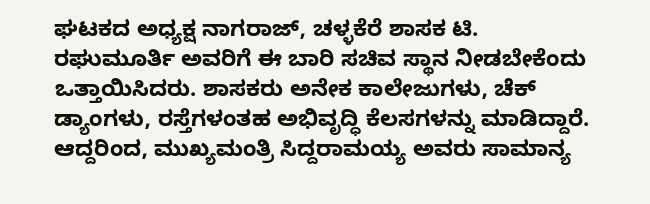ಘಟಕದ ಅಧ್ಯಕ್ಷ ನಾಗರಾಜ್, ಚಳ್ಳಕೆರೆ ಶಾಸಕ ಟಿ.
ರಘುಮೂರ್ತಿ ಅವರಿಗೆ ಈ ಬಾರಿ ಸಚಿವ ಸ್ಥಾನ ನೀಡಬೇಕೆಂದು
ಒತ್ತಾಯಿಸಿದರು. ಶಾಸಕರು ಅನೇಕ ಕಾಲೇಜುಗಳು, ಚೆಕ್
ಡ್ಯಾಂಗಳು, ರಸ್ತೆಗಳಂತಹ ಅಭಿವೃದ್ಧಿ ಕೆಲಸಗಳನ್ನು ಮಾಡಿದ್ದಾರೆ.
ಆದ್ದರಿಂದ, ಮುಖ್ಯಮಂತ್ರಿ ಸಿದ್ದರಾಮಯ್ಯ ಅವರು ಸಾಮಾನ್ಯ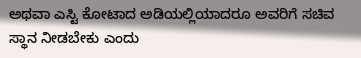ಅಥವಾ ಎಸ್ಟಿ ಕೋಟಾದ ಅಡಿಯಲ್ಲಿಯಾದರೂ ಅವರಿಗೆ ಸಚಿವ
ಸ್ಥಾನ ನೀಡಬೇಕು ಎಂದು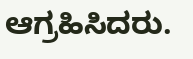ಆಗ್ರಹಿಸಿದರು.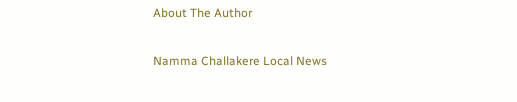About The Author

Namma Challakere Local News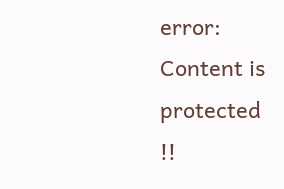error: Content is protected !!